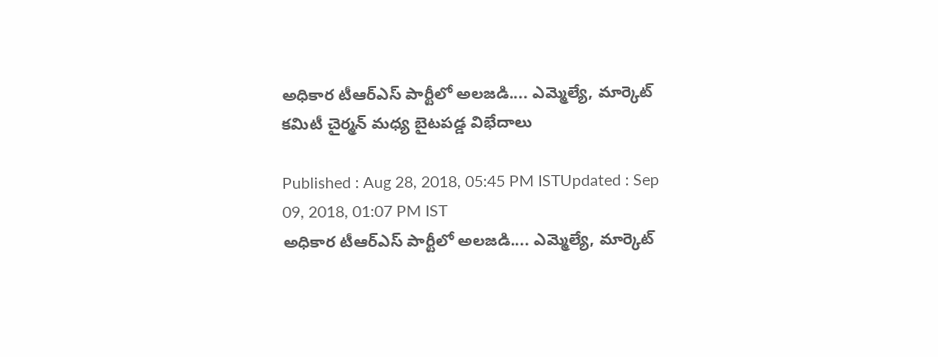అధికార టీఆర్ఎస్ పార్టీలో అలజడి.... ఎమ్మెల్యే, మార్కెట్ కమిటీ చైర్మన్ మధ్య బైటపడ్డ విభేదాలు

Published : Aug 28, 2018, 05:45 PM ISTUpdated : Sep 09, 2018, 01:07 PM IST
అధికార టీఆర్ఎస్ పార్టీలో అలజడి.... ఎమ్మెల్యే, మార్కెట్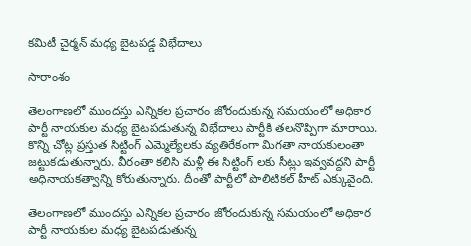కమిటీ చైర్మన్ మధ్య బైటపడ్డ విభేదాలు

సారాంశం

తెలంగాణలో ముందస్తు ఎన్నికల ప్రచారం జోరందుకున్న సమయంలో అధికార పార్టీ నాయకుల మధ్య బైటపడుతున్న విభేదాలు పార్టీకి తలనొప్పిగా మారాయి. కొన్ని చోట్ల ప్రస్తుత సిట్టింగ్ ఎమ్మెల్యేలకు వ్యతిరేకంగా మిగతా నాయకులంతా జట్టుకడుతున్నారు. వీరంతా కలిసి మళ్లీ ఈ సిట్టింగ్ లకు సీట్లు ఇవ్వవద్దని పార్టీ అధినాయకత్వాన్ని కోరుతున్నారు. దీంతో పార్టీలో పొలిటికల్ హీట్ ఎక్కువైంది.

తెలంగాణలో ముందస్తు ఎన్నికల ప్రచారం జోరందుకున్న సమయంలో అధికార పార్టీ నాయకుల మధ్య బైటపడుతున్న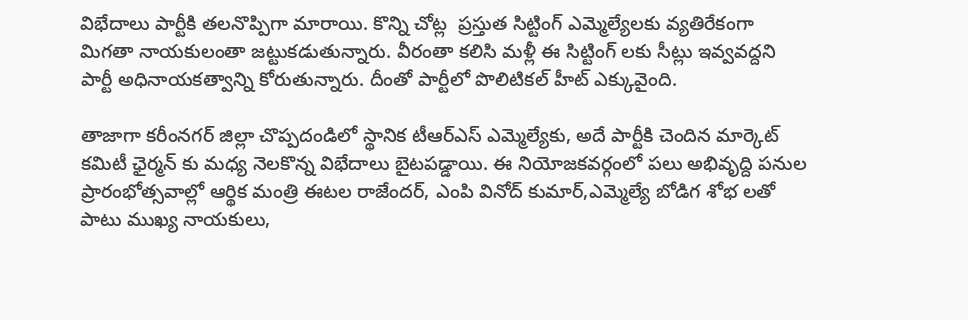విభేదాలు పార్టీకి తలనొప్పిగా మారాయి. కొన్ని చోట్ల  ప్రస్తుత సిట్టింగ్ ఎమ్మెల్యేలకు వ్యతిరేకంగా మిగతా నాయకులంతా జట్టుకడుతున్నారు. వీరంతా కలిసి మళ్లీ ఈ సిట్టింగ్ లకు సీట్లు ఇవ్వవద్దని పార్టీ అధినాయకత్వాన్ని కోరుతున్నారు. దీంతో పార్టీలో పొలిటికల్ హీట్ ఎక్కువైంది.

తాజాగా కరీంనగర్ జిల్లా చొప్పదండిలో స్థానిక టీఆర్ఎస్ ఎమ్మెల్యేకు, అదే పార్టీకి చెందిన మార్కెట్ కమిటీ ఛైర్మన్ కు మధ్య నెలకొన్న విభేదాలు బైటపడ్డాయి. ఈ నియోజకవర్గంలో పలు అభివృద్ది పనుల ప్రారంభోత్సవాల్లో ఆర్థిక మంత్రి ఈటల రాజేందర్, ఎంపి వినోద్ కుమార్,ఎమ్మెల్యే బోడిగ శోభ లతో పాటు ముఖ్య నాయకులు,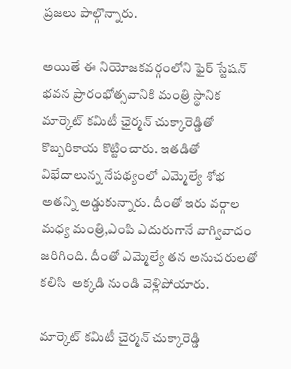ప్రజలు పాల్గొన్నారు.

అయితే ఈ నియోజకవర్గంలోని ఫైర్ స్టేషన్ భవన ప్రారంభోత్సవానికి మంత్రి స్థానిక మార్కెట్ కమిటీ ఛైర్మన్ చుక్కారెడ్డితో కొబ్బరికాయ కొట్టించారు. ఇతడితో విభేదాలున్న నేపథ్యంలో ఎమ్మెల్యే శోభ అతన్ని అడ్డుకున్నారు. దీంతో ఇరు వర్గాల మధ్య మంత్రి,ఎంపి ఎదురుగానే వాగ్వివాదం జరిగింది. దీంతో ఎమ్మెల్యే తన అనుచరులతో కలిసి  అక్కడి నుండి వెళ్లిపోయారు.

మార్కెట్ కమిటీ చైర్మన్ చుక్కారెడ్డి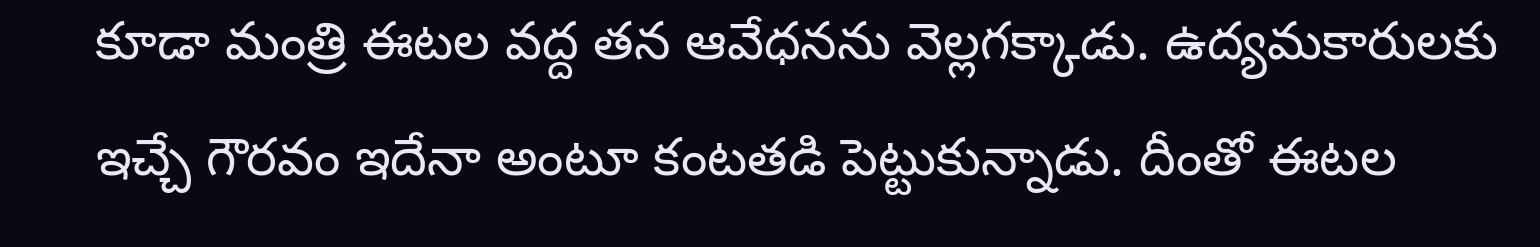కూడా మంత్రి ఈటల వద్ద తన ఆవేధనను వెల్లగక్కాడు. ఉద్యమకారులకు ఇచ్చే గౌరవం ఇదేనా అంటూ కంటతడి పెట్టుకున్నాడు. దీంతో ఈటల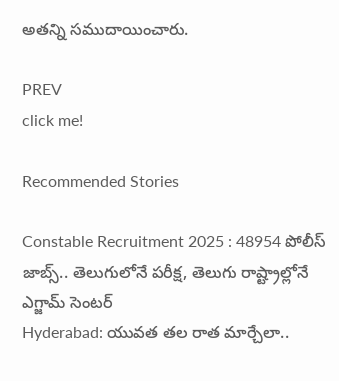అతన్ని సముదాయించారు.

PREV
click me!

Recommended Stories

Constable Recruitment 2025 : 48954 పోలీస్ జాబ్స్.. తెలుగులోనే పరీక్ష, తెలుగు రాష్ట్రాల్లోనే ఎగ్జామ్ సెంటర్
Hyderabad: యువ‌త త‌ల రాత మార్చేలా..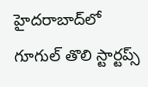హైద‌రాబాద్‌లో గూగుల్ తొలి స్టార్ట‌ప్స్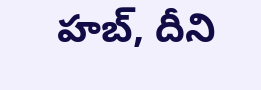హ‌బ్, దీని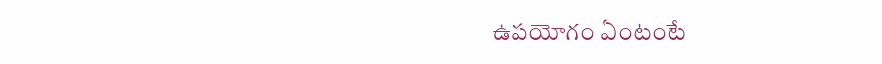ఉప‌యోగం ఏంటంటే